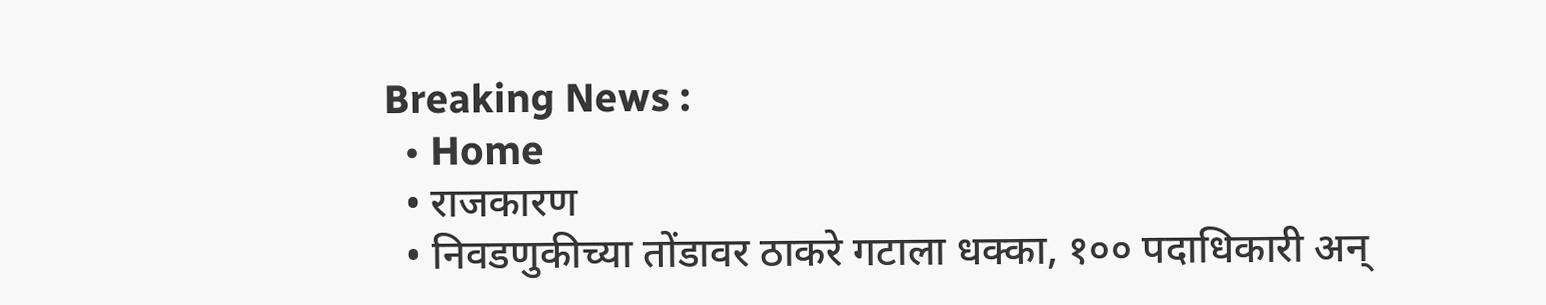Breaking News :
  • Home
  • राजकारण
  • निवडणुकीच्या तोंडावर ठाकरे गटाला धक्का, १०० पदाधिकारी अन्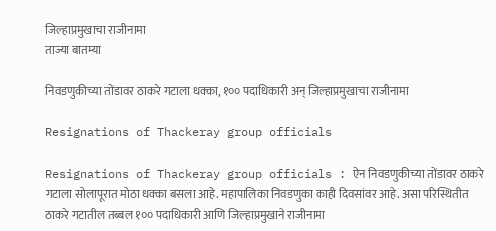जिल्हाप्रमुखाचा राजीनामा
ताज्या बातम्या

निवडणुकीच्या तोंडावर ठाकरे गटाला धक्का, १०० पदाधिकारी अन् जिल्हाप्रमुखाचा राजीनामा

Resignations of Thackeray group officials

Resignations of Thackeray group officials : ऐन निवडणुकीच्या तोंडावर ठाकरे गटाला सोलापूरात मोठा धक्का बसला आहे. महापालिका निवडणुका काही दिवसांवर आहे. असा परिस्थितीत ठाकरे गटातील तब्बल १०० पदाधिकारी आणि जिल्हाप्रमुखाने राजीनामा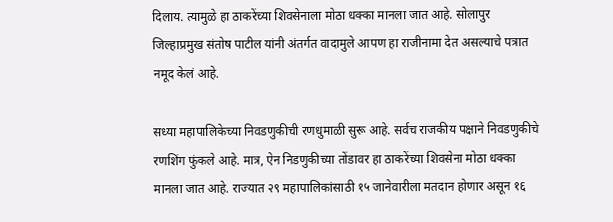दिलाय. त्यामुळे हा ठाकरेंच्या शिवसेनाला मोठा धक्का मानला जात आहे. सोलापुर जिल्हाप्रमुख संतोष पाटील यांनी अंतर्गत वादामुले आपण हा राजीनामा देत असल्याचे पत्रात नमूद केलं आहे.

सध्या महापालिकेच्या निवडणुकीची रणधुमाळी सुरू आहे. सर्वच राजकीय पक्षाने निवडणुकीचे रणशिंग फुंकले आहे. मात्र, ऐन निडणुकीच्या तोंडावर हा ठाकरेंच्या शिवसेना मोठा धक्का मानला जात आहे. राज्यात २९ महापालिकांसाठी १५ जानेवारीला मतदान होणार असून १६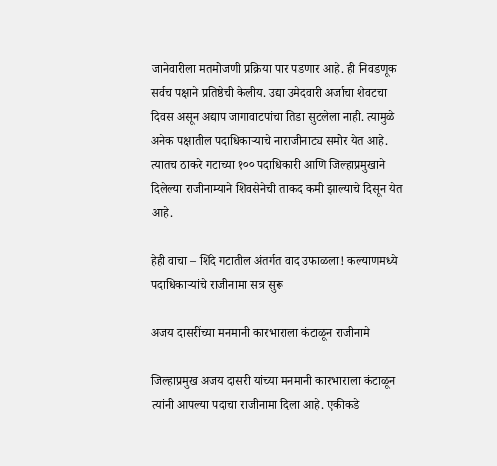जानेवारीला मतमोजणी प्रक्रिया पार पडणार आहे. ही निवडणूक सर्वच पक्षाने प्रतिष्ठेची केलीय. उद्या उमेदवारी अर्जाचा शेवटचा दिवस असून अद्याप जागावाटपांचा तिडा सुटलेला नाही. त्यामुळे अनेक पक्षातील पदाधिकाऱ्याचे नाराजीनाट्य समोर येत आहे. त्यातच ठाकरे गटाच्या १०० पदाधिकारी आणि जिल्हाप्रमुखाने दिलेल्या राजीनाम्याने शिवसेनेची ताकद कमी झाल्याचे दिसून येत आहे.

हेही वाचा – शिंदे गटातील अंतर्गत वाद उफाळला! कल्याणमध्ये पदाधिकाऱ्यांचे राजीनामा सत्र सुरू

अजय दासरींच्या मनमानी कारभाराला कंटाळून राजीनामे

जिल्हाप्रमुख अजय दासरी यांच्या मनमानी कारभाराला कंटाळून त्यांनी आपल्या पदाचा राजीनामा दिला आहे. एकीकडे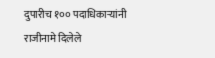दुपारीच १०० पदाधिकाऱ्यांनी राजीनामे दिलेले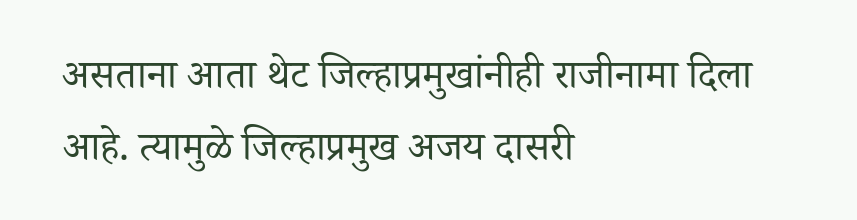असताना आता थेट जिल्हाप्रमुखांनीही राजीनामा दिला आहे. त्यामुळे जिल्हाप्रमुख अजय दासरी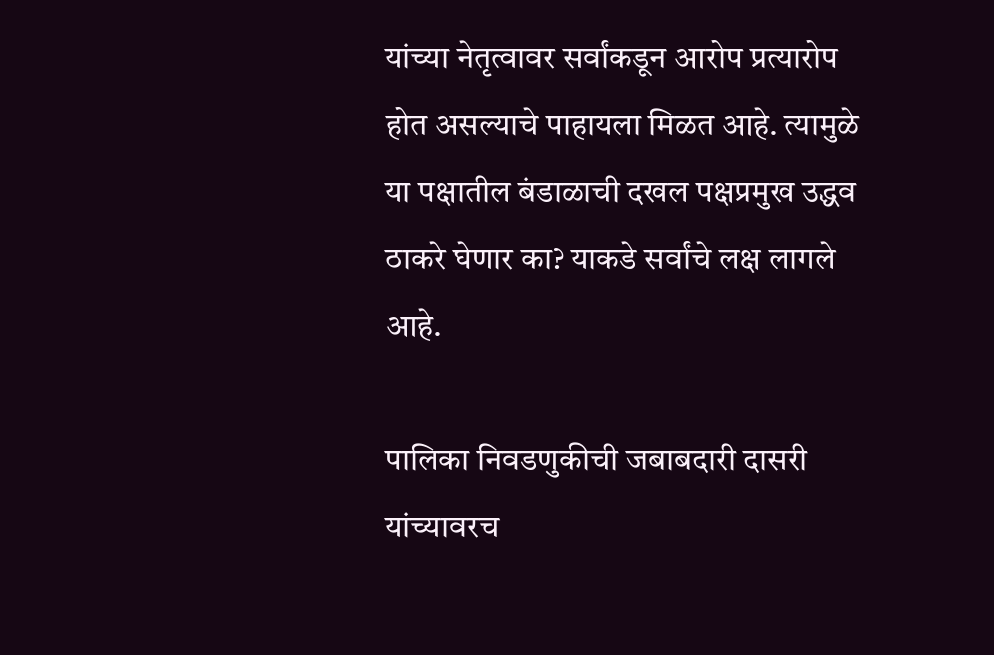यांच्या नेतृत्वावर सर्वांकडून आरोप प्रत्यारोप होत असल्याचे पाहायला मिळत आहे. त्यामुळे या पक्षातील बंडाळाची दखल पक्षप्रमुख उद्धव ठाकरे घेणार का? याकडे सर्वांचे लक्ष लागले आहे.

पालिका निवडणुकीची जबाबदारी दासरी यांच्यावरच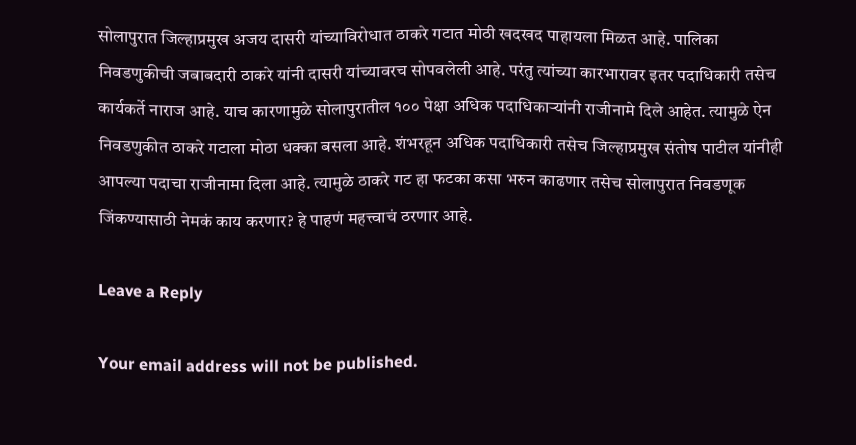सोलापुरात जिल्हाप्रमुख अजय दासरी यांच्याविरोधात ठाकरे गटात मोठी खदखद पाहायला मिळत आहे. पालिका निवडणुकीची जबाबदारी ठाकरे यांनी दासरी यांच्यावरच सोपवलेली आहे. परंतु त्यांच्या कारभारावर इतर पदाधिकारी तसेच कार्यकर्ते नाराज आहे. याच कारणामुळे सोलापुरातील १०० पेक्षा अधिक पदाधिकाऱ्यांनी राजीनामे दिले आहेत. त्यामुळे ऐन निवडणुकीत ठाकरे गटाला मोठा धक्का बसला आहे. शंभरहून अधिक पदाधिकारी तसेच जिल्हाप्रमुख संतोष पाटील यांनीही आपल्या पदाचा राजीनामा दिला आहे. त्यामुळे ठाकरे गट हा फटका कसा भरुन काढणार तसेच सोलापुरात निवडणूक जिंकण्यासाठी नेमकं काय करणार? हे पाहणं महत्त्वाचं ठरणार आहे.

Leave a Reply

Your email address will not be published.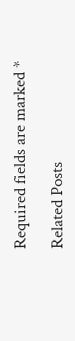Required fields are marked *

Related Posts